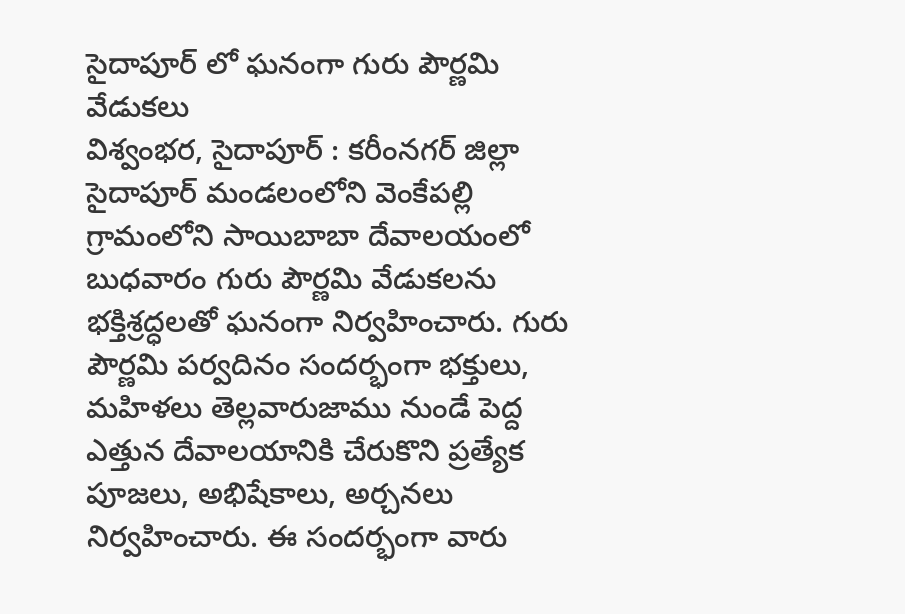సైదాపూర్ లో ఘనంగా గురు పౌర్ణమి వేడుకలు
విశ్వంభర, సైదాపూర్ : కరీంనగర్ జిల్లా సైదాపూర్ మండలంలోని వెంకేపల్లి గ్రామంలోని సాయిబాబా దేవాలయంలో బుధవారం గురు పౌర్ణమి వేడుకలను భక్తిశ్రద్ధలతో ఘనంగా నిర్వహించారు. గురు పౌర్ణమి పర్వదినం సందర్భంగా భక్తులు, మహిళలు తెల్లవారుజాము నుండే పెద్ద ఎత్తున దేవాలయానికి చేరుకొని ప్రత్యేక పూజలు, అభిషేకాలు, అర్చనలు నిర్వహించారు. ఈ సందర్భంగా వారు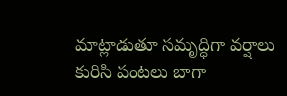మాట్లాడుతూ సమృద్ధిగా వర్షాలు కురిసి పంటలు బాగా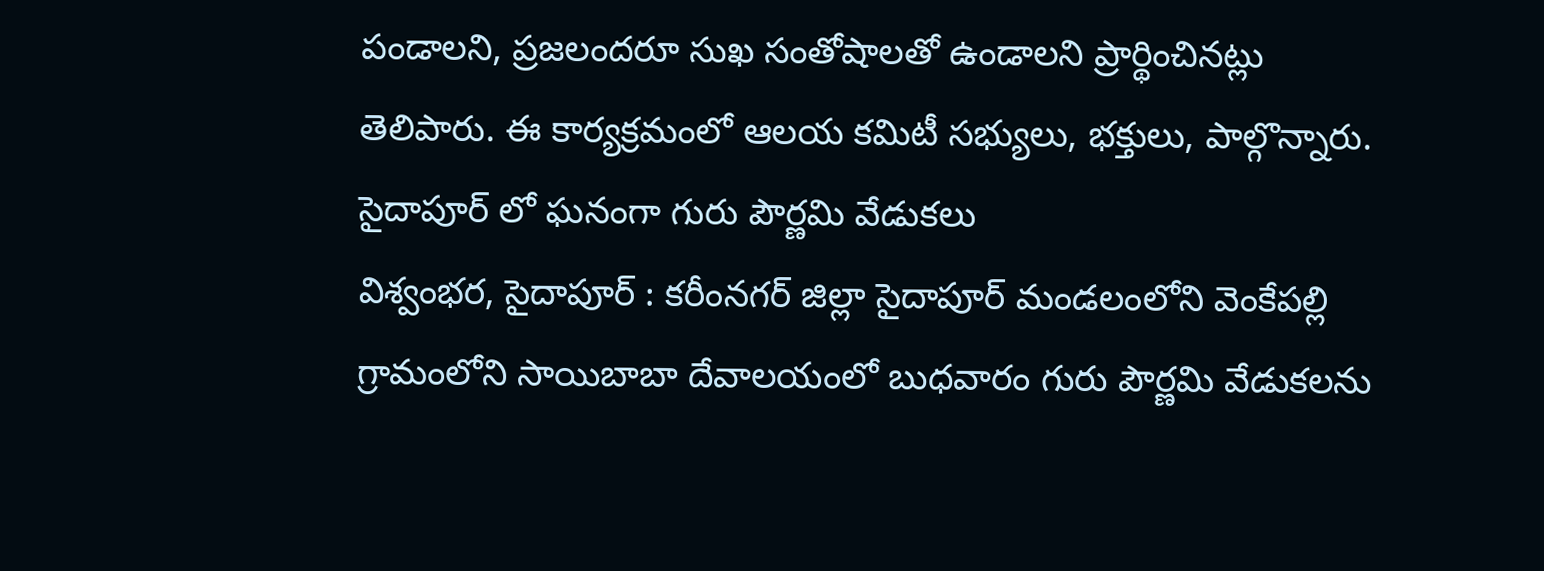పండాలని, ప్రజలందరూ సుఖ సంతోషాలతో ఉండాలని ప్రార్థించినట్లు తెలిపారు. ఈ కార్యక్రమంలో ఆలయ కమిటీ సభ్యులు, భక్తులు, పాల్గొన్నారు.
సైదాపూర్ లో ఘనంగా గురు పౌర్ణమి వేడుకలు
విశ్వంభర, సైదాపూర్ : కరీంనగర్ జిల్లా సైదాపూర్ మండలంలోని వెంకేపల్లి గ్రామంలోని సాయిబాబా దేవాలయంలో బుధవారం గురు పౌర్ణమి వేడుకలను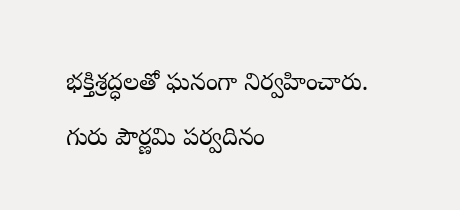భక్తిశ్రద్ధలతో ఘనంగా నిర్వహించారు. గురు పౌర్ణమి పర్వదినం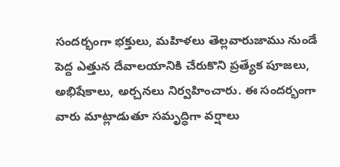సందర్భంగా భక్తులు, మహిళలు తెల్లవారుజాము నుండే పెద్ద ఎత్తున దేవాలయానికి చేరుకొని ప్రత్యేక పూజలు, అభిషేకాలు, అర్చనలు నిర్వహించారు. ఈ సందర్భంగా వారు మాట్లాడుతూ సమృద్ధిగా వర్షాలు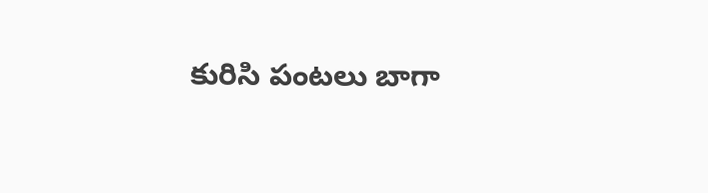కురిసి పంటలు బాగా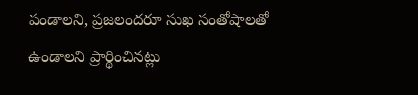పండాలని, ప్రజలందరూ సుఖ సంతోషాలతో ఉండాలని ప్రార్థించినట్లు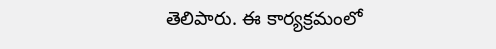తెలిపారు. ఈ కార్యక్రమంలో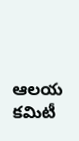ఆలయ కమిటీ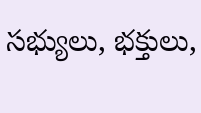సభ్యులు, భక్తులు,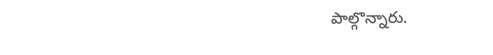పాల్గొన్నారు.